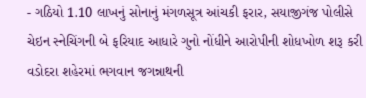- ગઠિયો 1.10 લાખનું સોનાનું મંગળસૂત્ર આંચકી ફરાર, સયાજીગંજ પોલીસે ચેઇન સ્નેચિંગની બે ફરિયાદ આધારે ગુનો નોંધીને આરોપીની શોધખોળ શરૂ કરી
વડોદરા શહેરમાં ભગવાન જગન્નાથની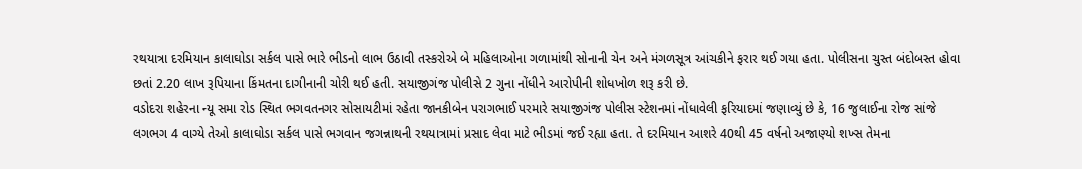રથયાત્રા દરમિયાન કાલાઘોડા સર્કલ પાસે ભારે ભીડનો લાભ ઉઠાવી તસ્કરોએ બે મહિલાઓના ગળામાંથી સોનાની ચેન અને મંગળસૂત્ર આંચકીને ફરાર થઈ ગયા હતા. પોલીસના ચુસ્ત બંદોબસ્ત હોવા છતાં 2.20 લાખ રૂપિયાના કિંમતના દાગીનાની ચોરી થઈ હતી. સયાજીગંજ પોલીસે 2 ગુના નોંધીને આરોપીની શોધખોળ શરૂ કરી છે.
વડોદરા શહેરના ન્યૂ સમા રોડ સ્થિત ભગવતનગર સોસાયટીમાં રહેતા જાનકીબેન પરાગભાઈ પરમારે સયાજીગંજ પોલીસ સ્ટેશનમાં નોંધાવેલી ફરિયાદમાં જણાવ્યું છે કે, 16 જુલાઈના રોજ સાંજે લગભગ 4 વાગ્યે તેઓ કાલાઘોડા સર્કલ પાસે ભગવાન જગન્નાથની રથયાત્રામાં પ્રસાદ લેવા માટે ભીડમાં જઈ રહ્યા હતા. તે દરમિયાન આશરે 40થી 45 વર્ષનો અજાણ્યો શખ્સ તેમના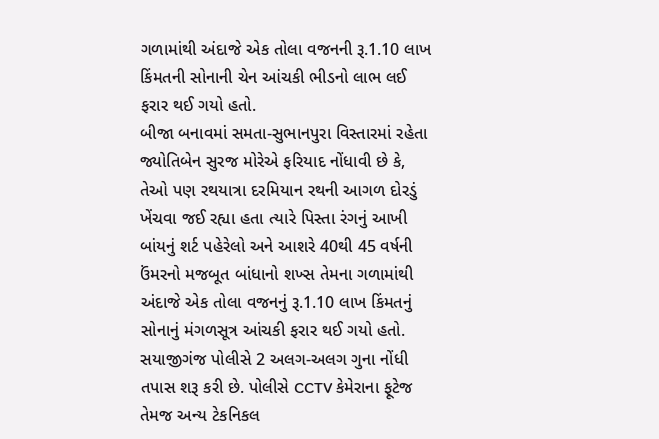ગળામાંથી અંદાજે એક તોલા વજનની રૂ.1.10 લાખ કિંમતની સોનાની ચેન આંચકી ભીડનો લાભ લઈ ફરાર થઈ ગયો હતો.
બીજા બનાવમાં સમતા-સુભાનપુરા વિસ્તારમાં રહેતા જ્યોતિબેન સુરજ મોરેએ ફરિયાદ નોંધાવી છે કે, તેઓ પણ રથયાત્રા દરમિયાન રથની આગળ દોરડું ખેંચવા જઈ રહ્યા હતા ત્યારે પિસ્તા રંગનું આખી બાંયનું શર્ટ પહેરેલો અને આશરે 40થી 45 વર્ષની ઉંમરનો મજબૂત બાંધાનો શખ્સ તેમના ગળામાંથી અંદાજે એક તોલા વજનનું રૂ.1.10 લાખ કિંમતનું સોનાનું મંગળસૂત્ર આંચકી ફરાર થઈ ગયો હતો.
સયાજીગંજ પોલીસે 2 અલગ-અલગ ગુના નોંધી તપાસ શરૂ કરી છે. પોલીસે CCTV કેમેરાના ફૂટેજ તેમજ અન્ય ટેકનિકલ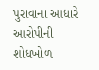પુરાવાના આધારે આરોપીની શોધખોળ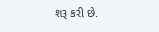શરૂ કરી છે.